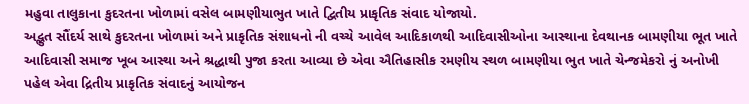મહુવા તાલુકાના કુદરતના ખોળામાં વસેલ બામણીયાભુત ખાતે દ્વિતીય પ્રાકૃતિક સંવાદ યોજાયો.
અદ્ભુત સૌંદર્ય સાથે કુદરતના ખોળામાં અને પ્રાકૃતિક સંશાધનો ની વચ્ચે આવેલ આદિકાળથી આદિવાસીઓના આસ્થાના દેવથાનક બામણીયા ભૂત ખાતે આદિવાસી સમાજ ખૂબ આસ્થા અને શ્રદ્ધાથી પુજા કરતા આવ્યા છે એવા ઐતિહાસીક રમણીય સ્થળ બામણીયા ભુત ખાતે ચેન્જમેકરો નું અનોખી પહેલ એવા દ્રિતીય પ્રાકૃતિક સંવાદનું આયોજન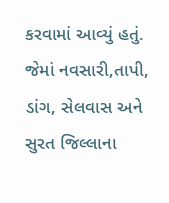કરવામાં આવ્યું હતું. જેમાં નવસારી,તાપી, ડાંગ, સેલવાસ અને સુરત જિલ્લાના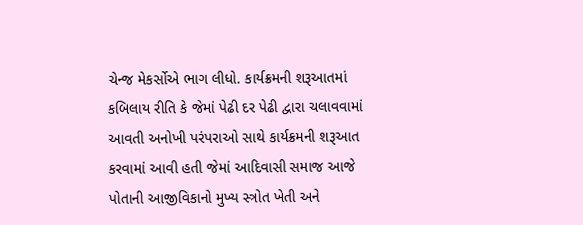ચેન્જ મેકર્સોએ ભાગ લીધો. કાર્યક્રમની શરૂઆતમાં કબિલાય રીતિ કે જેમાં પેઢી દર પેઢી દ્વારા ચલાવવામાં આવતી અનોખી પરંપરાઓ સાથે કાર્યક્રમની શરૂઆત કરવામાં આવી હતી જેમાં આદિવાસી સમાજ આજે પોતાની આજીવિકાનો મુખ્ય સ્ત્રોત ખેતી અને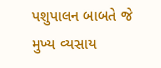પશુપાલન બાબતે જે મુખ્ય વ્યસાય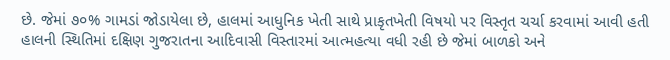છે. જેમાં ૭૦% ગામડાં જોડાયેલા છે, હાલમાં આધુનિક ખેતી સાથે પ્રાકૃતખેતી વિષયો પર વિસ્તૃત ચર્ચા કરવામાં આવી હતી હાલની સ્થિતિમાં દક્ષિણ ગુજરાતના આદિવાસી વિસ્તારમાં આત્મહત્યા વધી રહી છે જેમાં બાળકો અને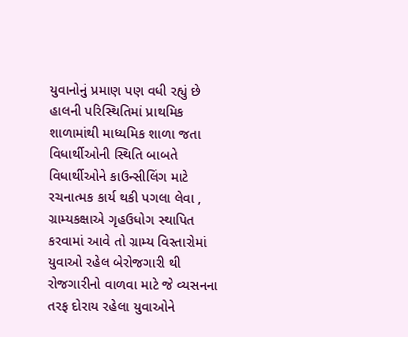યુવાનોનું પ્રમાણ પણ વધી રહ્યું છે
હાલની પરિસ્થિતિમાં પ્રાથમિક શાળામાંથી માધ્યમિક શાળા જતા વિધાર્થીઓની સ્થિતિ બાબતે વિધાર્થીઓને કાઉન્સીલિંગ માટે રચનાત્મક કાર્ય થકી પગલા લેવા , ગ્રામ્યકક્ષાએ ગૃહઉધોગ સ્થાપિત કરવામાં આવે તો ગ્રામ્ય વિસ્તારોમાં યુવાઓ રહેલ બેરોજગારી થી રોજગારીનો વાળવા માટે જે વ્યસનના તરફ દોરાય રહેલા યુવાઓને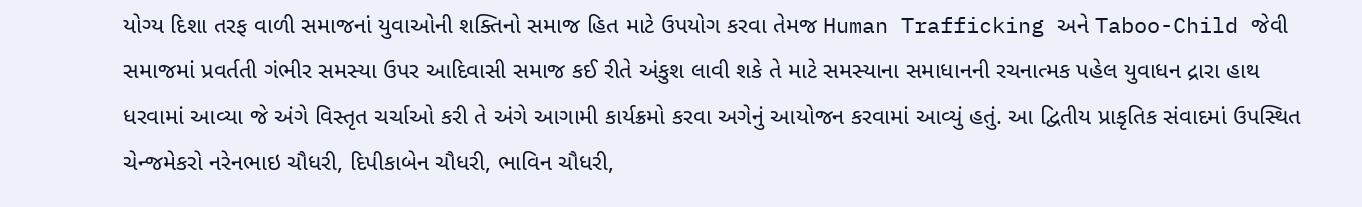યોગ્ય દિશા તરફ વાળી સમાજનાં યુવાઓની શક્તિનો સમાજ હિત માટે ઉપયોગ કરવા તેમજ Human Trafficking અને Taboo-Child જેવી સમાજમાં પ્રવર્તતી ગંભીર સમસ્યા ઉપર આદિવાસી સમાજ કઈ રીતે અંકુશ લાવી શકે તે માટે સમસ્યાના સમાધાનની રચનાત્મક પહેલ યુવાધન દ્રારા હાથ ધરવામાં આવ્યા જે અંગે વિસ્તૃત ચર્ચાઓ કરી તે અંગે આગામી કાર્યક્રમો કરવા અગેનું આયોજન કરવામાં આવ્યું હતું. આ દ્વિતીય પ્રાકૃતિક સંવાદમાં ઉપસ્થિત ચેન્જમેકરો નરેનભાઇ ચૌધરી, દિપીકાબેન ચૌધરી, ભાવિન ચૌધરી,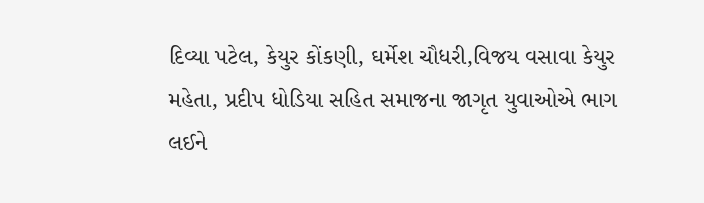દિવ્યા પટેલ, કેયુર કોંકણી, ઘર્મેશ ચૌધરી,વિજય વસાવા કેયુર મહેતા, પ્રદીપ ધોડિયા સહિત સમાજના જાગૃત યુવાઓએ ભાગ લઈને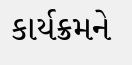કાર્યક્રમને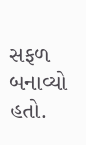સફળ બનાવ્યો હતો.